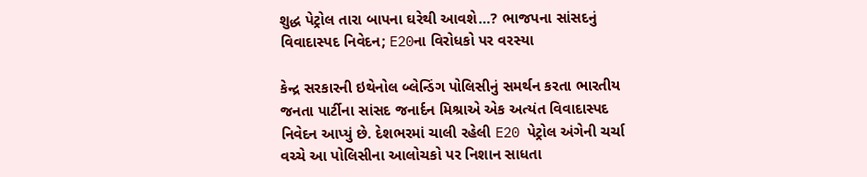શુદ્ધ પેટ્રોલ તારા બાપના ઘરેથી આવશે...? ભાજપના સાંસદનું વિવાદાસ્પદ નિવેદન; E20ના વિરોધકો પર વરસ્યા

કેન્દ્ર સરકારની ઇથેનોલ બ્લેન્ડિંગ પોલિસીનું સમર્થન કરતા ભારતીય જનતા પાર્ટીના સાંસદ જનાર્દન મિશ્રાએ એક અત્યંત વિવાદાસ્પદ નિવેદન આપ્યું છે. દેશભરમાં ચાલી રહેલી E20 પેટ્રોલ અંગેની ચર્ચા વચ્ચે આ પોલિસીના આલોચકો પર નિશાન સાધતા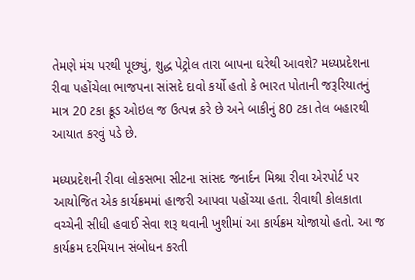તેમણે મંચ પરથી પૂછ્યું, શુદ્ધ પેટ્રોલ તારા બાપના ઘરેથી આવશે? મધ્યપ્રદેશના રીવા પહોંચેલા ભાજપના સાંસદે દાવો કર્યો હતો કે ભારત પોતાની જરૂરિયાતનું માત્ર 20 ટકા ક્રૂડ ઓઇલ જ ઉત્પન્ન કરે છે અને બાકીનું 80 ટકા તેલ બહારથી આયાત કરવું પડે છે.

મધ્યપ્રદેશની રીવા લોકસભા સીટના સાંસદ જનાર્દન મિશ્રા રીવા એરપોર્ટ પર આયોજિત એક કાર્યક્રમમાં હાજરી આપવા પહોંચ્યા હતા. રીવાથી કોલકાતા વચ્ચેની સીધી હવાઈ સેવા શરૂ થવાની ખુશીમાં આ કાર્યક્રમ યોજાયો હતો. આ જ કાર્યક્રમ દરમિયાન સંબોધન કરતી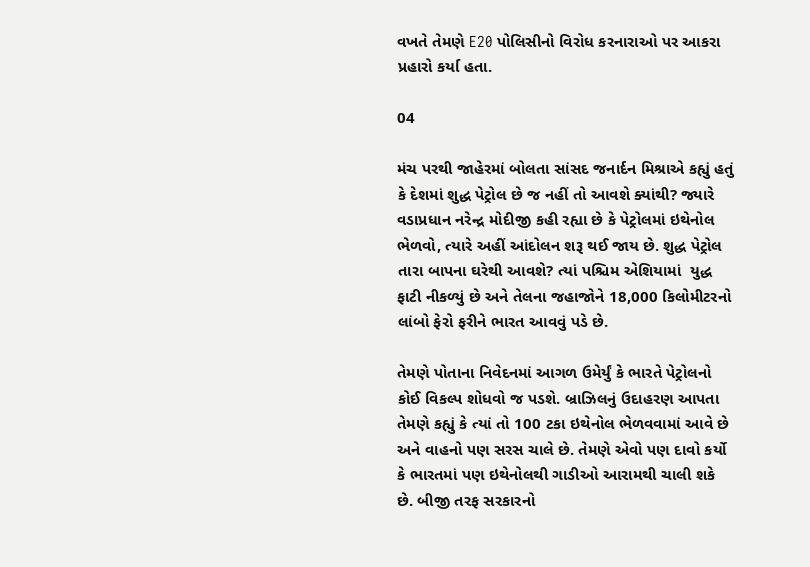વખતે તેમણે E20 પોલિસીનો વિરોધ કરનારાઓ પર આકરા પ્રહારો કર્યા હતા.

04

મંચ પરથી જાહેરમાં બોલતા સાંસદ જનાર્દન મિશ્રાએ કહ્યું હતું કે દેશમાં શુદ્ધ પેટ્રોલ છે જ નહીં તો આવશે ક્યાંથી? જ્યારે વડાપ્રધાન નરેન્દ્ર મોદીજી કહી રહ્યા છે કે પેટ્રોલમાં ઇથેનોલ ભેળવો, ત્યારે અહીં આંદોલન શરૂ થઈ જાય છે. શુદ્ધ પેટ્રોલ તારા બાપના ઘરેથી આવશે? ત્યાં પશ્ચિમ એશિયામાં  યુદ્ધ ફાટી નીકળ્યું છે અને તેલના જહાજોને 18,000 કિલોમીટરનો લાંબો ફેરો ફરીને ભારત આવવું પડે છે.

તેમણે પોતાના નિવેદનમાં આગળ ઉમેર્યું કે ભારતે પેટ્રોલનો કોઈ વિકલ્પ શોધવો જ પડશે. બ્રાઝિલનું ઉદાહરણ આપતા તેમણે કહ્યું કે ત્યાં તો 100 ટકા ઇથેનોલ ભેળવવામાં આવે છે અને વાહનો પણ સરસ ચાલે છે. તેમણે એવો પણ દાવો કર્યો કે ભારતમાં પણ ઇથેનોલથી ગાડીઓ આરામથી ચાલી શકે છે. બીજી તરફ સરકારનો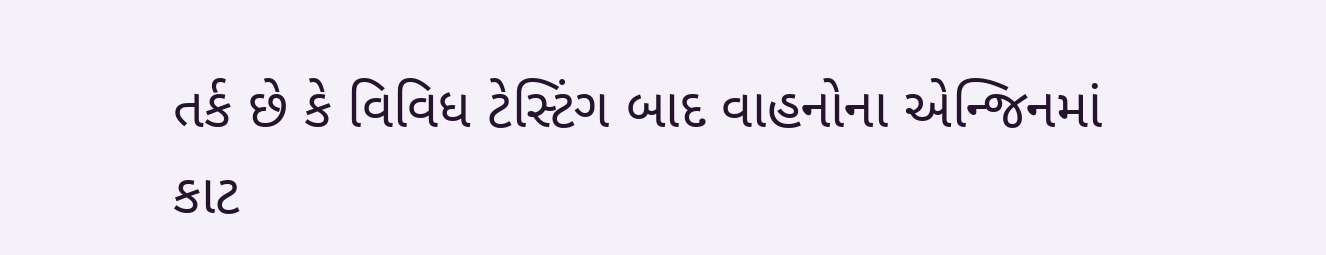તર્ક છે કે વિવિધ ટેસ્ટિંગ બાદ વાહનોના એન્જિનમાં કાટ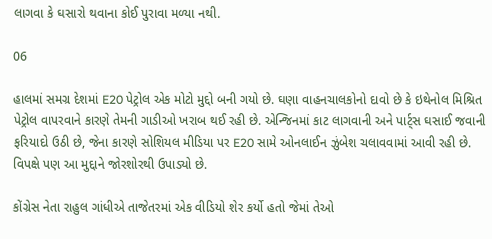લાગવા કે ઘસારો થવાના કોઈ પુરાવા મળ્યા નથી.

06

હાલમાં સમગ્ર દેશમાં E20 પેટ્રોલ એક મોટો મુદ્દો બની ગયો છે. ઘણા વાહનચાલકોનો દાવો છે કે ઇથેનોલ મિશ્રિત પેટ્રોલ વાપરવાને કારણે તેમની ગાડીઓ ખરાબ થઈ રહી છે. એન્જિનમાં કાટ લાગવાની અને પાર્ટ્સ ઘસાઈ જવાની ફરિયાદો ઉઠી છે, જેના કારણે સોશિયલ મીડિયા પર E20 સામે ઓનલાઈન ઝુંબેશ ચલાવવામાં આવી રહી છે. વિપક્ષે પણ આ મુદ્દાને જોરશોરથી ઉપાડ્યો છે.

કોંગ્રેસ નેતા રાહુલ ગાંધીએ તાજેતરમાં એક વીડિયો શેર કર્યો હતો જેમાં તેઓ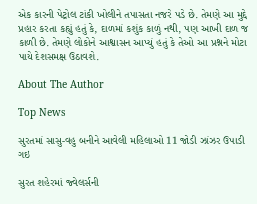એક કારની પેટ્રોલ ટાંકી ખોલીને તપાસતા નજરે પડે છે. તેમણે આ મુદ્દે પ્રહાર કરતા કહ્યું હતું કે, દાળમાં કશુંક કાળું નથી, પણ આખી દાળ જ કાળી છે. તેમણે લોકોને આશ્વાસન આપ્યું હતું કે તેઓ આ પ્રશ્નને મોટા પાયે દેશસમક્ષ ઉઠાવશે.

About The Author

Top News

સુરતમાં સાસુ-વહુ બનીને આવેલી મહિલાઓ 11 જોડી ઝાંઝર ઉપાડી ગઇ

સુરત શહેરમાં જ્વેલર્સની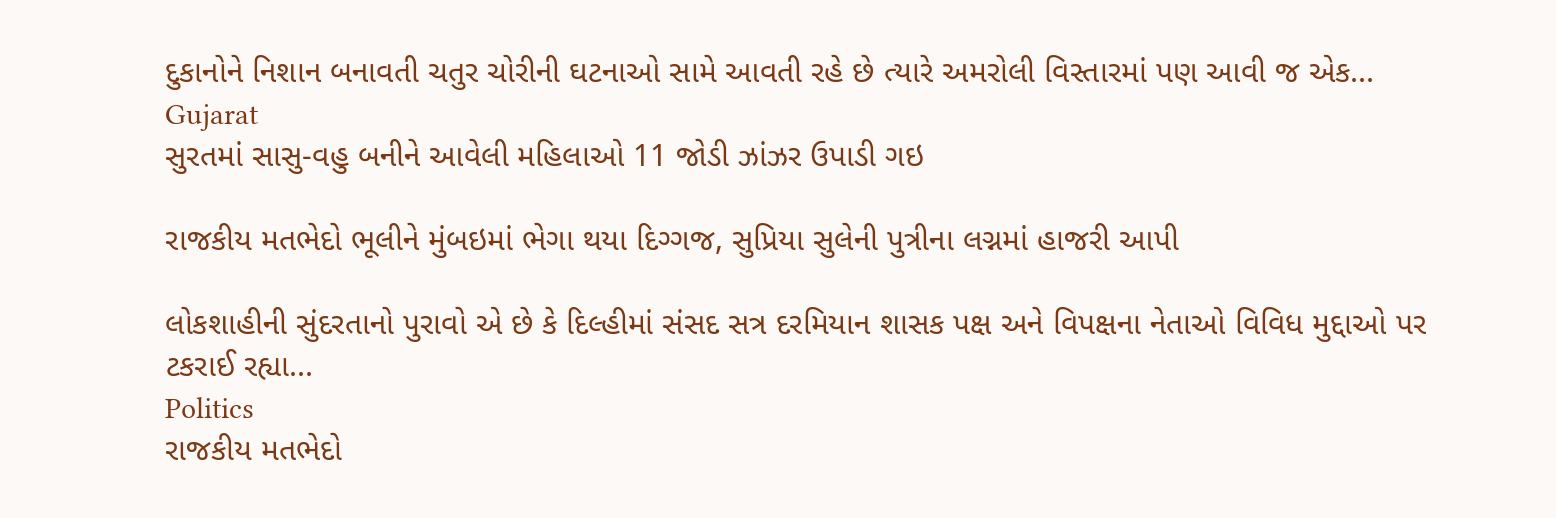દુકાનોને નિશાન બનાવતી ચતુર ચોરીની ઘટનાઓ સામે આવતી રહે છે ત્યારે અમરોલી વિસ્તારમાં પણ આવી જ એક...
Gujarat
સુરતમાં સાસુ-વહુ બનીને આવેલી મહિલાઓ 11 જોડી ઝાંઝર ઉપાડી ગઇ

રાજકીય મતભેદો ભૂલીને મુંબઇમાં ભેગા થયા દિગ્ગજ, સુપ્રિયા સુલેની પુત્રીના લગ્નમાં હાજરી આપી

લોકશાહીની સુંદરતાનો પુરાવો એ છે કે દિલ્હીમાં સંસદ સત્ર દરમિયાન શાસક પક્ષ અને વિપક્ષના નેતાઓ વિવિધ મુદ્દાઓ પર ટકરાઈ રહ્યા...
Politics
રાજકીય મતભેદો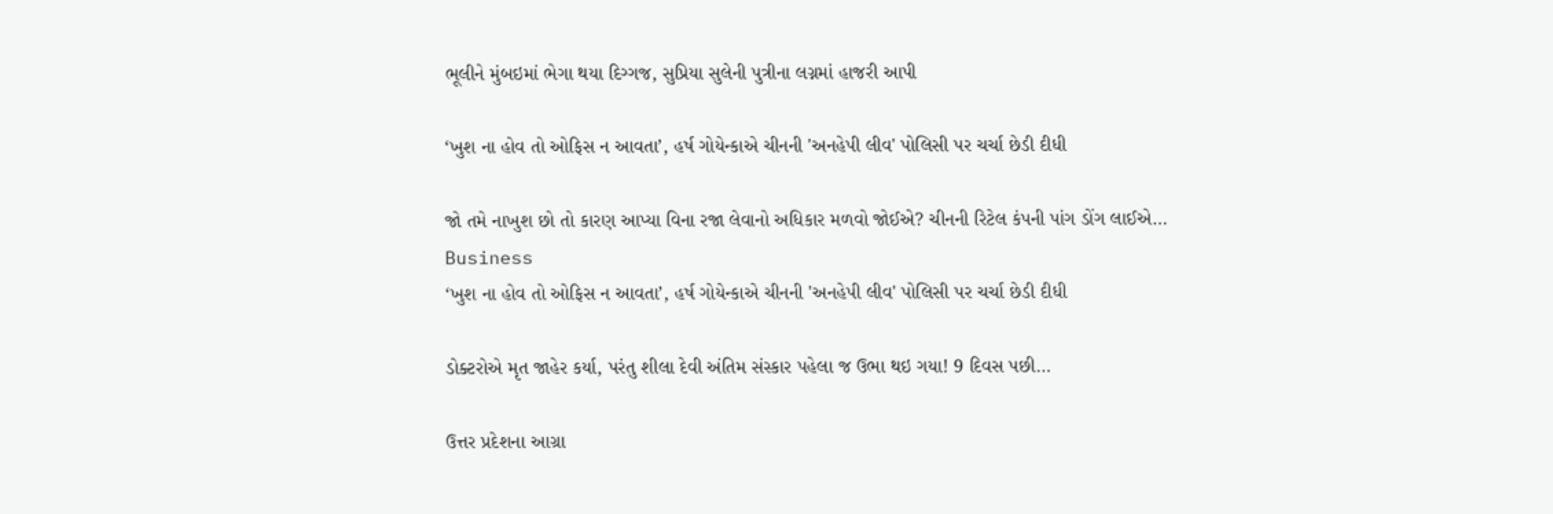ભૂલીને મુંબઇમાં ભેગા થયા દિગ્ગજ, સુપ્રિયા સુલેની પુત્રીના લગ્નમાં હાજરી આપી

‘ખુશ ના હોવ તો ઓફિસ ન આવતા’, હર્ષ ગોયેન્કાએ ચીનની 'અનહેપી લીવ' પોલિસી પર ચર્ચા છેડી દીધી

જો તમે નાખુશ છો તો કારણ આપ્યા વિના રજા લેવાનો અધિકાર મળવો જોઈએ? ચીનની રિટેલ કંપની પાંગ ડોંગ લાઈએ...
Business
‘ખુશ ના હોવ તો ઓફિસ ન આવતા’, હર્ષ ગોયેન્કાએ ચીનની 'અનહેપી લીવ' પોલિસી પર ચર્ચા છેડી દીધી

ડોક્ટરોએ મૃત જાહેર કર્યા, પરંતુ શીલા દેવી અંતિમ સંસ્કાર પહેલા જ ઉભા થઇ ગયા! 9 દિવસ પછી...

ઉત્તર પ્રદેશના આગ્રા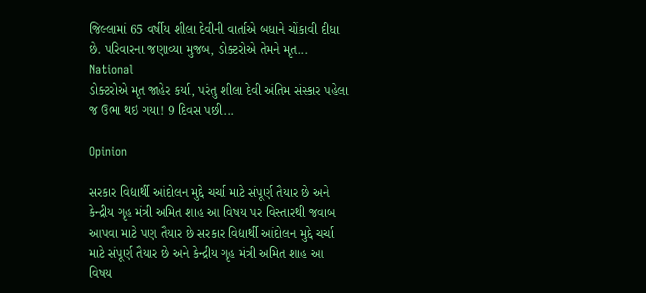જિલ્લામાં 65 વર્ષીય શીલા દેવીની વાર્તાએ બધાને ચોંકાવી દીધા છે. પરિવારના જણાવ્યા મુજબ, ડોક્ટરોએ તેમને મૃત...
National
ડોક્ટરોએ મૃત જાહેર કર્યા, પરંતુ શીલા દેવી અંતિમ સંસ્કાર પહેલા જ ઉભા થઇ ગયા! 9 દિવસ પછી...

Opinion

સરકાર વિદ્યાર્થી આંદોલન મુદ્દે ચર્ચા માટે સંપૂર્ણ તૈયાર છે અને કેન્દ્રીય ગૃહ મંત્રી અમિત શાહ આ વિષય પર વિસ્તારથી જવાબ આપવા માટે પણ તૈયાર છે સરકાર વિદ્યાર્થી આંદોલન મુદ્દે ચર્ચા માટે સંપૂર્ણ તૈયાર છે અને કેન્દ્રીય ગૃહ મંત્રી અમિત શાહ આ વિષય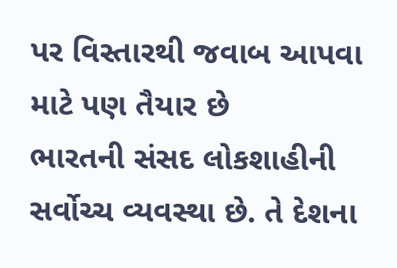પર વિસ્તારથી જવાબ આપવા માટે પણ તૈયાર છે
ભારતની સંસદ લોકશાહીની સર્વોચ્ચ વ્યવસ્થા છે. તે દેશના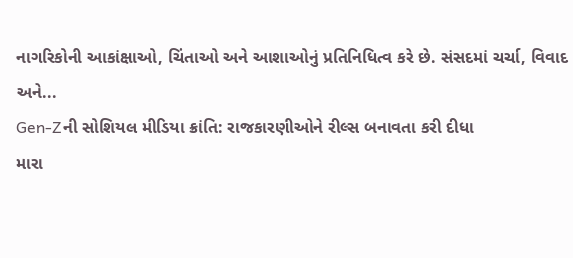નાગરિકોની આકાંક્ષાઓ, ચિંતાઓ અને આશાઓનું પ્રતિનિધિત્વ કરે છે. સંસદમાં ચર્ચા, વિવાદ અને...
Gen-Zની સોશિયલ મીડિયા ક્રાંતિ: રાજકારણીઓને રીલ્સ બનાવતા કરી દીધા
મારા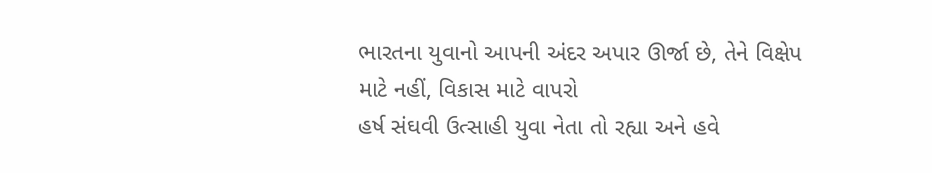ભારતના યુવાનો આપની અંદર અપાર ઊર્જા છે, તેને વિક્ષેપ માટે નહીં, વિકાસ માટે વાપરો
હર્ષ સંઘવી ઉત્સાહી યુવા નેતા તો રહ્યા અને હવે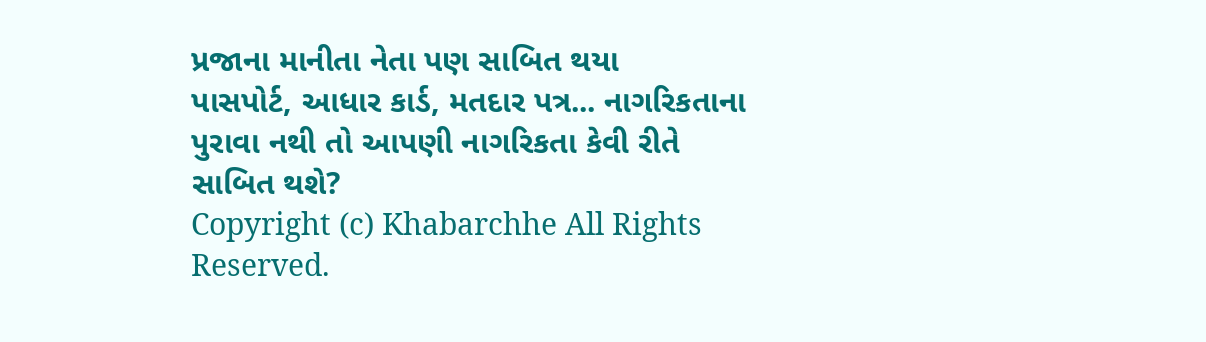પ્રજાના માનીતા નેતા પણ સાબિત થયા
પાસપોર્ટ, આધાર કાર્ડ, મતદાર પત્ર... નાગરિકતાના પુરાવા નથી તો આપણી નાગરિકતા કેવી રીતે સાબિત થશે?
Copyright (c) Khabarchhe All Rights Reserved.